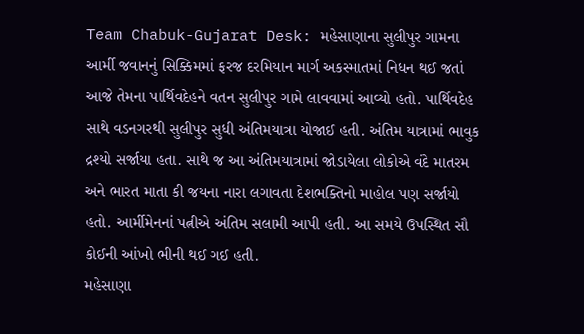Team Chabuk-Gujarat Desk: મહેસાણાના સુલીપુર ગામના આર્મી જવાનનું સિક્કિમમાં ફરજ દરમિયાન માર્ગ અકસ્માતમાં નિધન થઈ જતાં આજે તેમના પાર્થિવદેહને વતન સુલીપુર ગામે લાવવામાં આવ્યો હતો. પાર્થિવદેહ સાથે વડનગરથી સુલીપુર સુધી અંતિમયાત્રા યોજાઈ હતી. અંતિમ યાત્રામાં ભાવુક દ્રશ્યો સર્જાયા હતા. સાથે જ આ અંતિમયાત્રામાં જોડાયેલા લોકોએ વંદે માતરમ અને ભારત માતા કી જયના નારા લગાવતા દેશભક્તિનો માહોલ પણ સર્જાયો હતો. આર્મીમેનનાં પત્નીએ અંતિમ સલામી આપી હતી. આ સમયે ઉપસ્થિત સૌ કોઈની આંખો ભીની થઈ ગઈ હતી.
મહેસાણા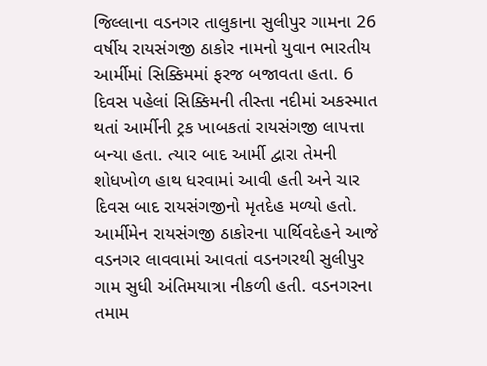જિલ્લાના વડનગર તાલુકાના સુલીપુર ગામના 26 વર્ષીય રાયસંગજી ઠાકોર નામનો યુવાન ભારતીય આર્મીમાં સિક્કિમમાં ફરજ બજાવતા હતા. 6 દિવસ પહેલાં સિક્કિમની તીસ્તા નદીમાં અકસ્માત થતાં આર્મીની ટ્રક ખાબકતાં રાયસંગજી લાપત્તા બન્યા હતા. ત્યાર બાદ આર્મી દ્વારા તેમની શોધખોળ હાથ ધરવામાં આવી હતી અને ચાર દિવસ બાદ રાયસંગજીનો મૃતદેહ મળ્યો હતો. આર્મીમેન રાયસંગજી ઠાકોરના પાર્થિવદેહને આજે વડનગર લાવવામાં આવતાં વડનગરથી સુલીપુર ગામ સુધી અંતિમયાત્રા નીકળી હતી. વડનગરના તમામ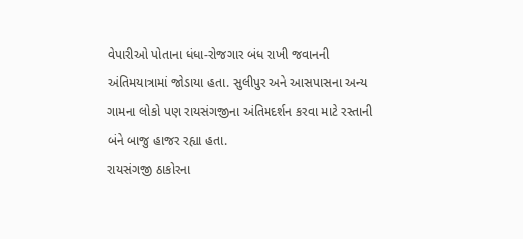વેપારીઓ પોતાના ધંધા-રોજગાર બંધ રાખી જવાનની અંતિમયાત્રામાં જોડાયા હતા. સુલીપુર અને આસપાસના અન્ય ગામના લોકો પણ રાયસંગજીના અંતિમદર્શન કરવા માટે રસ્તાની બંને બાજુ હાજર રહ્યા હતા.
રાયસંગજી ઠાકોરના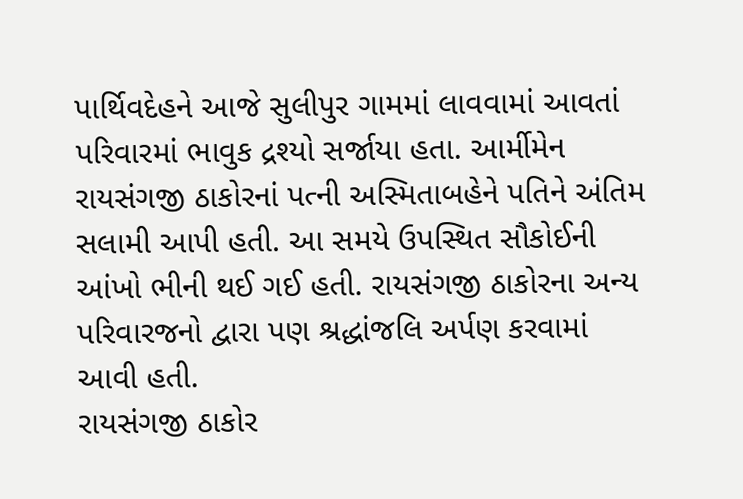પાર્થિવદેહને આજે સુલીપુર ગામમાં લાવવામાં આવતાં પરિવારમાં ભાવુક દ્રશ્યો સર્જાયા હતા. આર્મીમેન રાયસંગજી ઠાકોરનાં પત્ની અસ્મિતાબહેને પતિને અંતિમ સલામી આપી હતી. આ સમયે ઉપસ્થિત સૌકોઈની આંખો ભીની થઈ ગઈ હતી. રાયસંગજી ઠાકોરના અન્ય પરિવારજનો દ્વારા પણ શ્રદ્ધાંજલિ અર્પણ કરવામાં આવી હતી.
રાયસંગજી ઠાકોર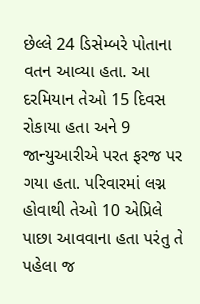છેલ્લે 24 ડિસેમ્બરે પોતાના વતન આવ્યા હતા. આ દરમિયાન તેઓ 15 દિવસ રોકાયા હતા અને 9 જાન્યુઆરીએ પરત ફરજ પર ગયા હતા. પરિવારમાં લગ્ન હોવાથી તેઓ 10 એપ્રિલે પાછા આવવાના હતા પરંતુ તે પહેલા જ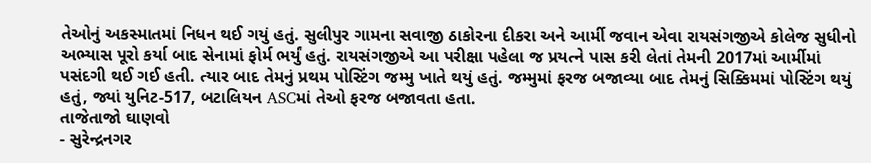તેઓનું અકસ્માતમાં નિધન થઈ ગયું હતું. સુલીપુર ગામના સવાજી ઠાકોરના દીકરા અને આર્મી જવાન એવા રાયસંગજીએ કોલેજ સુધીનો અભ્યાસ પૂરો કર્યા બાદ સેનામાં ફોર્મ ભર્યું હતું. રાયસંગજીએ આ પરીક્ષા પહેલા જ પ્રયત્ને પાસ કરી લેતાં તેમની 2017માં આર્મીમાં પસંદગી થઈ ગઈ હતી. ત્યાર બાદ તેમનું પ્રથમ પોસ્ટિંગ જમ્મુ ખાતે થયું હતું. જમ્મુમાં ફરજ બજાવ્યા બાદ તેમનું સિક્કિમમાં પોસ્ટિંગ થયું હતું, જ્યાં યુનિટ-517, બટાલિયન ASCમાં તેઓ ફરજ બજાવતા હતા.
તાજેતાજો ઘાણવો
- સુરેન્દ્રનગર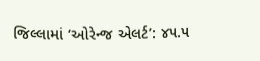જિલ્લામાં ‘ઓરેન્જ એલર્ટ’: ૪૫.૫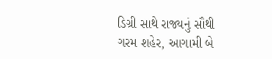ડિગ્રી સાથે રાજ્યનું સૌથી ગરમ શહેર, આગામી બે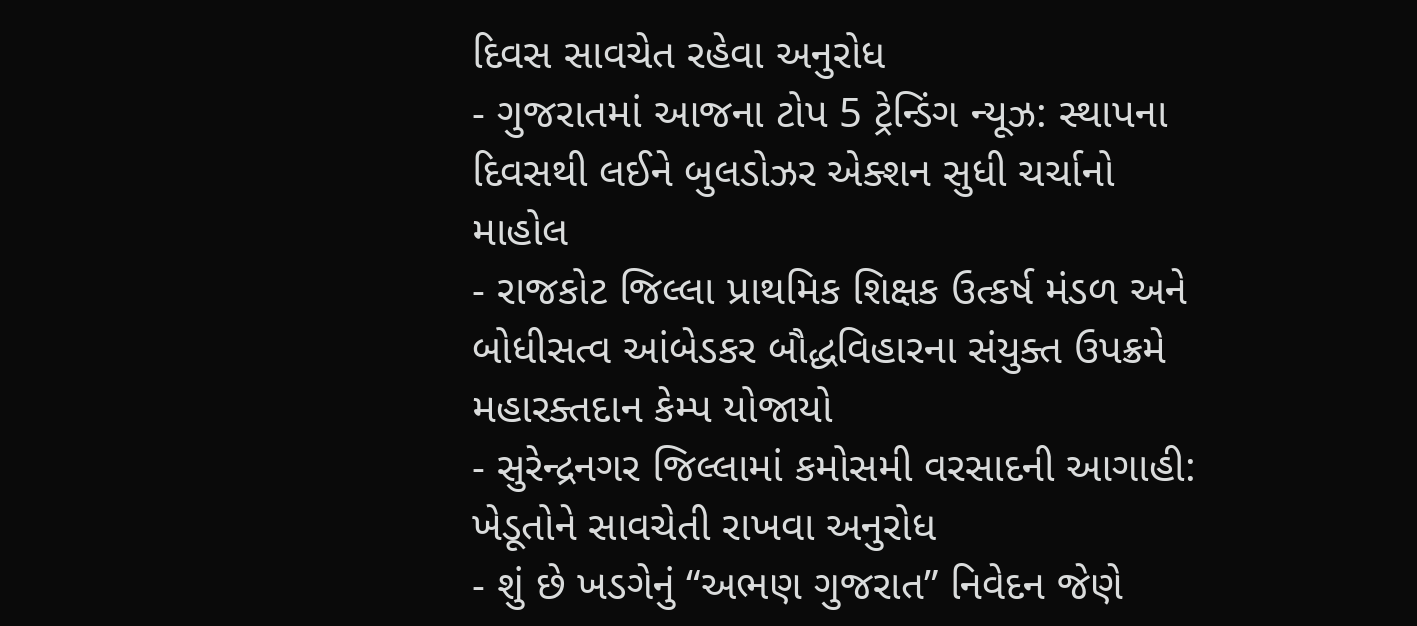દિવસ સાવચેત રહેવા અનુરોધ
- ગુજરાતમાં આજના ટોપ 5 ટ્રેન્ડિંગ ન્યૂઝ: સ્થાપના દિવસથી લઈને બુલડોઝર એક્શન સુધી ચર્ચાનો માહોલ
- રાજકોટ જિલ્લા પ્રાથમિક શિક્ષક ઉત્કર્ષ મંડળ અને બોધીસત્વ આંબેડકર બૌદ્ધવિહારના સંયુક્ત ઉપક્રમે મહારક્તદાન કેમ્પ યોજાયો
- સુરેન્દ્રનગર જિલ્લામાં કમોસમી વરસાદની આગાહી: ખેડૂતોને સાવચેતી રાખવા અનુરોધ
- શું છે ખડગેનું “અભણ ગુજરાત” નિવેદન જેણે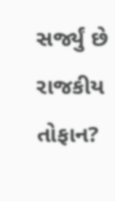સર્જ્યું છે રાજકીય તોફાન?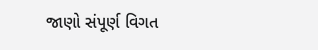જાણો સંપૂર્ણ વિગત